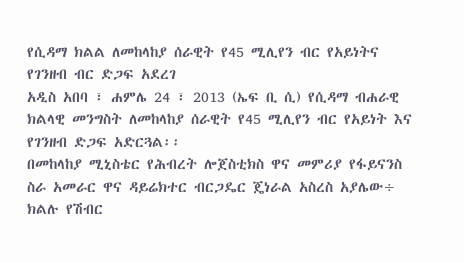የሲዳማ ክልል ለመከላከያ ሰራዊት የ45 ሚሊየን ብር የአይነትና የገንዘብ ብር ድጋፍ አደረገ
አዲስ አበባ ፣ ሐምሌ 24 ፣ 2013 (ኤፍ ቢ ሲ) የሲዳማ ብሐራዊ ክልላዊ መንግስት ለመከላከያ ሰራዊት የ45 ሚሊየን ብር የአይነት እና የገንዘብ ድጋፍ አድርጓል፡፡
በመከላከያ ሚኒስቴር የሕብረት ሎጀስቲክስ ዋና መምሪያ የፋይናንስ ስራ አመራር ዋና ዳይሬክተር ብርጋዴር ጄነራል አስረስ አያሌው÷ ክልሉ የሽብር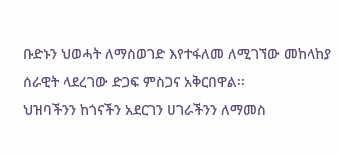ቡድኑን ህወሓት ለማስወገድ እየተፋለመ ለሚገኘው መከላከያ ሰራዊት ላደረገው ድጋፍ ምስጋና አቅርበዋል፡፡
ህዝባችንን ከጎናችን አደርገን ሀገራችንን ለማመስ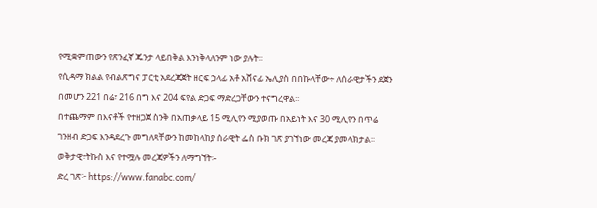የሚቋምጠውን የጽንፈኛ ጁንታ ላይበቅል እንነቅላለንም ነው ያሉት፡፡
የሲዳማ ክልል የብልጽግና ፓርቲ አደረጃጀት ዘርፍ ኃላፊ አቶ አሸናፊ ኤሊያስ በበኩላቸው÷ ለሰራዊታችን ደጀን በመሆን 221 በሬ፣ 216 በግ እና 204 ፍየል ድጋፍ ማድረጋቸውን ተናግረዋል፡፡
በተጨማም በእናቶች የተዘጋጀ ስንቅ በአጠቃላይ 15 ሚሊየን ሚያወጡ በአይነት እና 30 ሚሊየን በጥሬ ገንዘብ ድጋፍ እንዳደረጉ መግለጻቸውን ከመከላከያ ሰራዊት ፌስ ቡክ ገጽ ያገኘነው መረጃ ያመላክታል፡፡
ወቅታዊ፣ትኩስ እና የተሟሉ መረጃዎችን ለማግኘት፡-
ድረ ገጽ፦ https://www.fanabc.com/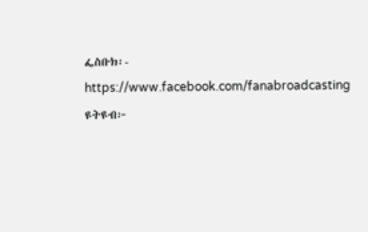ፌስቡክ፡- https://www.facebook.com/fanabroadcasting
ዩትዩብ፦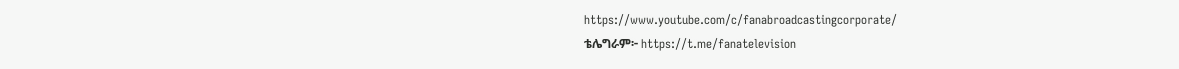https://www.youtube.com/c/fanabroadcastingcorporate/
ቴሌግራም፦ https://t.me/fanatelevision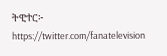ትዊተር፦ https://twitter.com/fanatelevision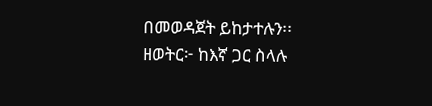በመወዳጀት ይከታተሉን፡፡
ዘወትር፦ ከእኛ ጋር ስላሉ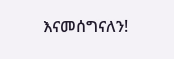እናመሰግናለን!